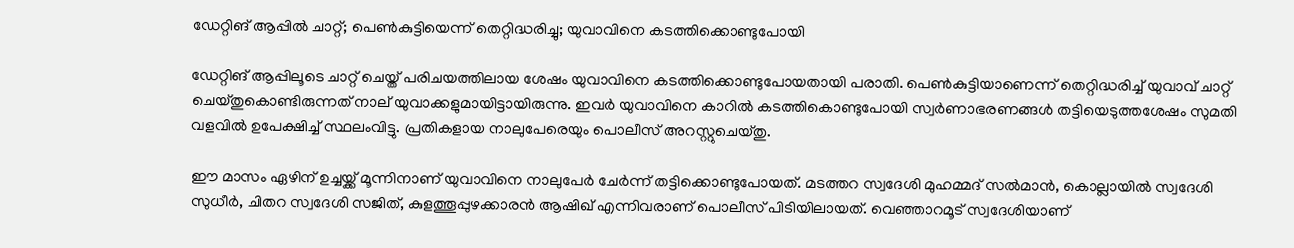ഡേറ്റിങ് ആപ്പില്‍ ചാറ്റ്; പെണ്‍കുട്ടിയെന്ന് തെറ്റിദ്ധരിച്ചു; യുവാവിനെ കടത്തിക്കൊണ്ടുപോയി

ഡേറ്റിങ് ആപ്പിലൂടെ ചാറ്റ് ചെയ്ത് പരിചയത്തിലായ ശേഷം യുവാവിനെ കടത്തിക്കൊണ്ടുപോയതായി പരാതി. പെണ്‍കുട്ടിയാണെന്ന് തെറ്റിദ്ധരിച്ച് യുവാവ് ചാറ്റ് ചെയ്തുകൊണ്ടിരുന്നത് നാല് യുവാക്കളുമായിട്ടായിരുന്നു. ഇവര്‍ യുവാവിനെ കാറില്‍ കടത്തികൊണ്ടുപോയി സ്വര്‍ണാഭരണങ്ങള്‍ തട്ടിയെടുത്തശേഷം സുമതി വളവില്‍ ഉപേക്ഷിച്ച് സ്ഥലംവിട്ടു. പ്രതികളായ നാലുപേരെയും പൊലീസ് അറസ്റ്റുചെയ്തു.

ഈ മാസം ഏഴിന് ഉച്ചയ്ക്ക് മൂന്നിനാണ് യുവാവിനെ നാലുപേര്‍ ചേര്‍ന്ന് തട്ടിക്കൊണ്ടുപോയത്. മടത്തറ സ്വദേശി മുഹമ്മദ് സല്‍മാന്‍, കൊല്ലായില്‍ സ്വദേശി സുധീര്‍, ചിതറ സ്വദേശി സജിത്, കുളത്തൂപ്പുഴക്കാരന്‍ ആഷിഖ് എന്നിവരാണ് പൊലീസ് പിടിയിലായത്. വെഞ്ഞാറമൂട് സ്വദേശിയാണ്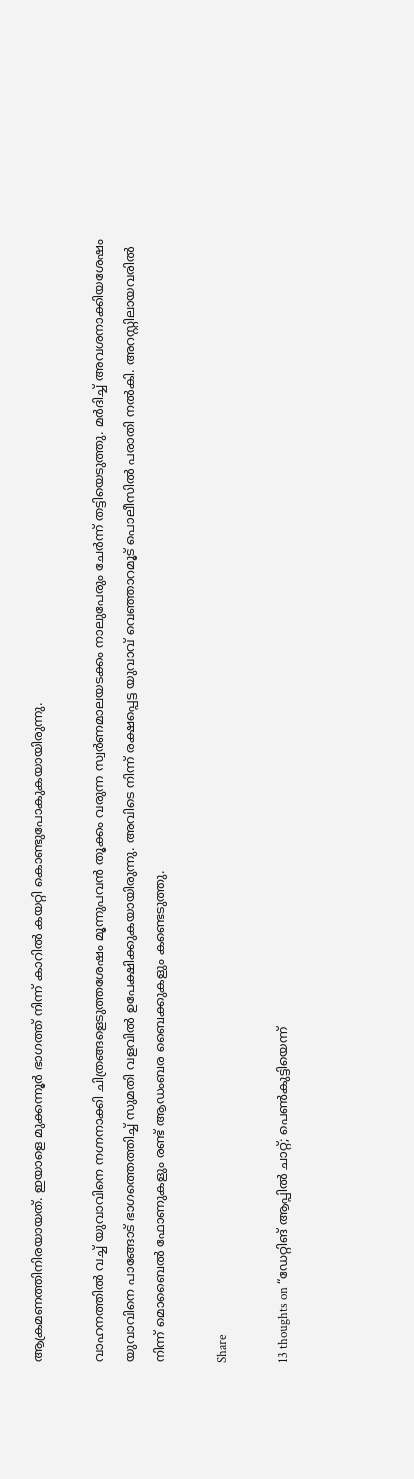ആക്രമണത്തിനിരയായത്. ഇയാളെ മുക്കന്നൂര്‍ ഭാഗത്ത് നിന്ന് കാറില്‍ കയറ്റി കൊണ്ടുപോകുകയായിരുന്നു.

വാഹനത്തില്‍ വച്ച് യുവാവിനെ നഗ്നനാക്കി ചിത്രങ്ങളെടുത്തശേഷം മൂന്നുപവന്‍ തൂക്കം വരുന്ന സ്വര്‍ണമാലയടക്കം നാലുപേരും ചേര്‍ന്ന് തട്ടിയെടുത്തു. മര്‍ദിച്ച് അവശനാക്കിയശേഷം യുവാവിനെ പാങ്ങോട് ഭാഗത്തെത്തിച്ച് സുമതി വളവില്‍ ഉപേക്ഷിക്കുകയായിരുന്നു. അവിടെ നിന്ന് രക്ഷപ്പെട്ട യുവാവ് വെഞ്ഞാറമൂട് പൊലീസില്‍ പരാതി നല്‍കി. അറസ്റ്റിലായവരില്‍ നിന്ന് മൊബൈല്‍ ഫോണുകളും രണ്ട് ആഡംബര ബൈക്കുകളും കണ്ടെടുത്തു.

Share

13 thoughts on “ഡേറ്റിങ് ആപ്പില്‍ ചാറ്റ്; പെണ്‍കുട്ടിയെന്ന്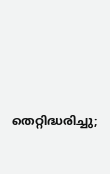തെറ്റിദ്ധരിച്ചു;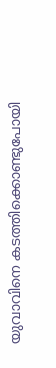യുവാവിനെ കടത്തിക്കൊണ്ടുപോയി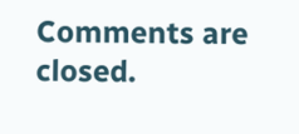Comments are closed.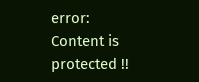error: Content is protected !!